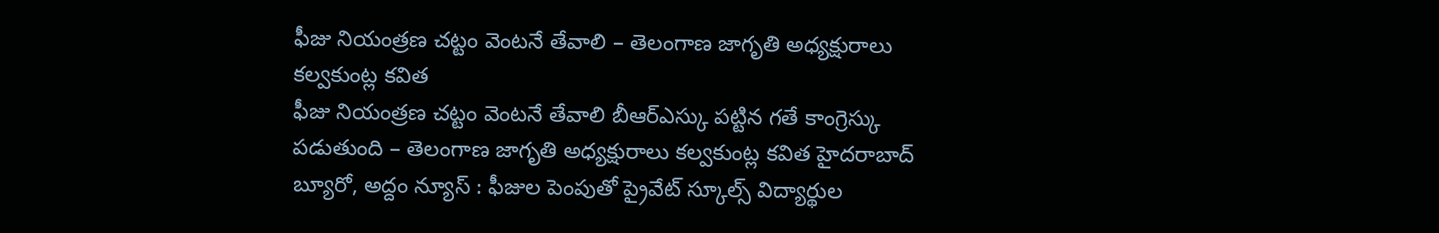ఫీజు నియంత్రణ చట్టం వెంటనే తేవాలి – తెలంగాణ జాగృతి అధ్యక్షురాలు కల్వకుంట్ల కవిత
ఫీజు నియంత్రణ చట్టం వెంటనే తేవాలి బీఆర్ఎస్కు పట్టిన గతే కాంగ్రెస్కు పడుతుంది – తెలంగాణ జాగృతి అధ్యక్షురాలు కల్వకుంట్ల కవిత హైదరాబాద్ బ్యూరో, అద్దం న్యూస్ : ఫీజుల పెంపుతో ప్రైవేట్ స్కూల్స్ విద్యార్థుల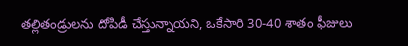తల్లితండ్రులను దోపిడీ చేస్తున్నాయని, ఒకేసారి 30-40 శాతం ఫీజులు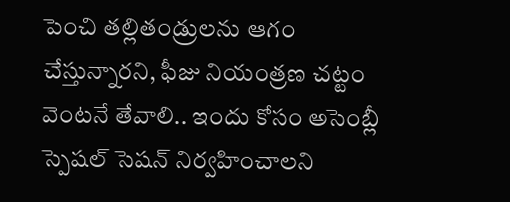పెంచి తల్లితండ్రులను ఆగం చేస్తున్నారని, ఫీజు నియంత్రణ చట్టం వెంటనే తేవాలి.. ఇందు కోసం అసెంబ్లీ స్పెషల్ సెషన్ నిర్వహించాలని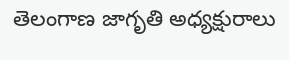తెలంగాణ జాగృతి అధ్యక్షురాలు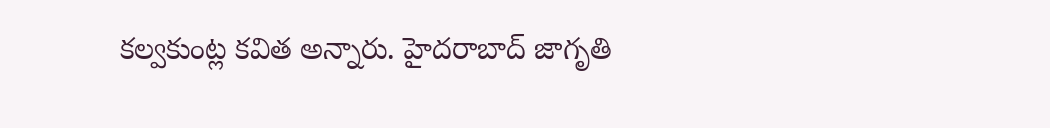కల్వకుంట్ల కవిత అన్నారు. హైదరాబాద్ జాగృతి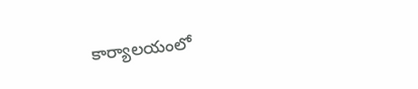కార్యాలయంలో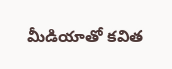మీడియాతో కవిత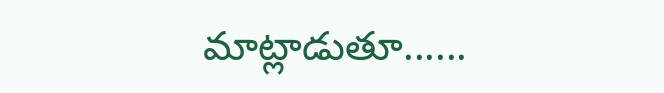మాట్లాడుతూ......